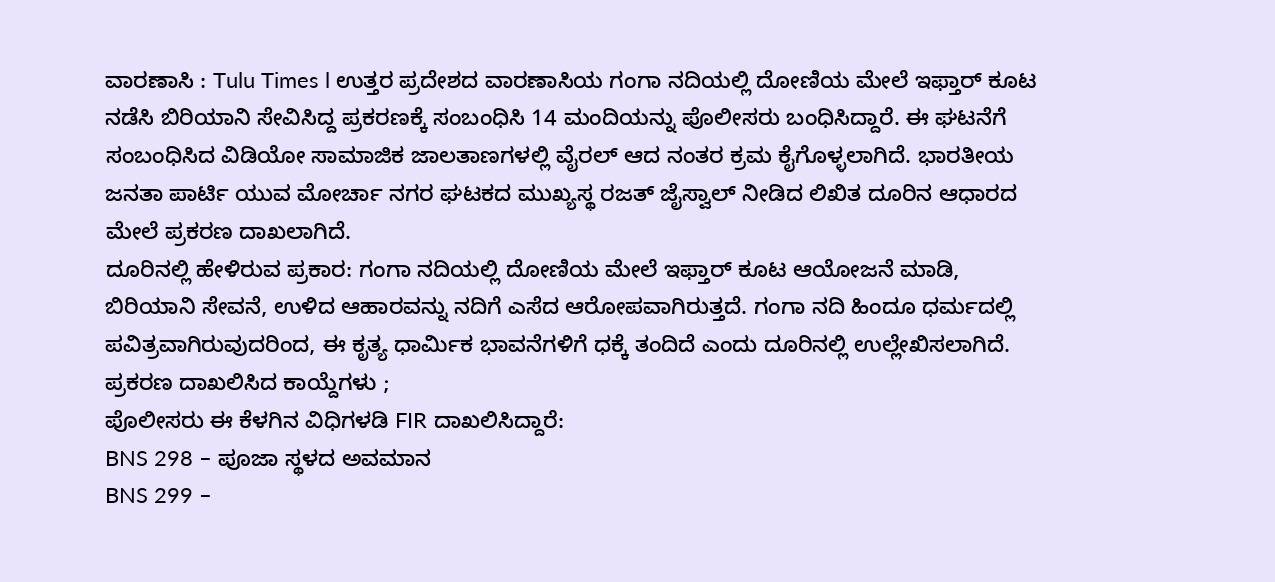ವಾರಣಾಸಿ : Tulu Times l ಉತ್ತರ ಪ್ರದೇಶದ ವಾರಣಾಸಿಯ ಗಂಗಾ ನದಿಯಲ್ಲಿ ದೋಣಿಯ ಮೇಲೆ ಇಫ್ತಾರ್ ಕೂಟ ನಡೆಸಿ ಬಿರಿಯಾನಿ ಸೇವಿಸಿದ್ದ ಪ್ರಕರಣಕ್ಕೆ ಸಂಬಂಧಿಸಿ 14 ಮಂದಿಯನ್ನು ಪೊಲೀಸರು ಬಂಧಿಸಿದ್ದಾರೆ. ಈ ಘಟನೆಗೆ ಸಂಬಂಧಿಸಿದ ವಿಡಿಯೋ ಸಾಮಾಜಿಕ ಜಾಲತಾಣಗಳಲ್ಲಿ ವೈರಲ್ ಆದ ನಂತರ ಕ್ರಮ ಕೈಗೊಳ್ಳಲಾಗಿದೆ. ಭಾರತೀಯ ಜನತಾ ಪಾರ್ಟಿ ಯುವ ಮೋರ್ಚಾ ನಗರ ಘಟಕದ ಮುಖ್ಯಸ್ಥ ರಜತ್ ಜೈಸ್ವಾಲ್ ನೀಡಿದ ಲಿಖಿತ ದೂರಿನ ಆಧಾರದ ಮೇಲೆ ಪ್ರಕರಣ ದಾಖಲಾಗಿದೆ.
ದೂರಿನಲ್ಲಿ ಹೇಳಿರುವ ಪ್ರಕಾರ: ಗಂಗಾ ನದಿಯಲ್ಲಿ ದೋಣಿಯ ಮೇಲೆ ಇಫ್ತಾರ್ ಕೂಟ ಆಯೋಜನೆ ಮಾಡಿ, ಬಿರಿಯಾನಿ ಸೇವನೆ, ಉಳಿದ ಆಹಾರವನ್ನು ನದಿಗೆ ಎಸೆದ ಆರೋಪವಾಗಿರುತ್ತದೆ. ಗಂಗಾ ನದಿ ಹಿಂದೂ ಧರ್ಮದಲ್ಲಿ ಪವಿತ್ರವಾಗಿರುವುದರಿಂದ, ಈ ಕೃತ್ಯ ಧಾರ್ಮಿಕ ಭಾವನೆಗಳಿಗೆ ಧಕ್ಕೆ ತಂದಿದೆ ಎಂದು ದೂರಿನಲ್ಲಿ ಉಲ್ಲೇಖಿಸಲಾಗಿದೆ.
ಪ್ರಕರಣ ದಾಖಲಿಸಿದ ಕಾಯ್ದೆಗಳು ;
ಪೊಲೀಸರು ಈ ಕೆಳಗಿನ ವಿಧಿಗಳಡಿ FIR ದಾಖಲಿಸಿದ್ದಾರೆ:
BNS 298 – ಪೂಜಾ ಸ್ಥಳದ ಅವಮಾನ
BNS 299 –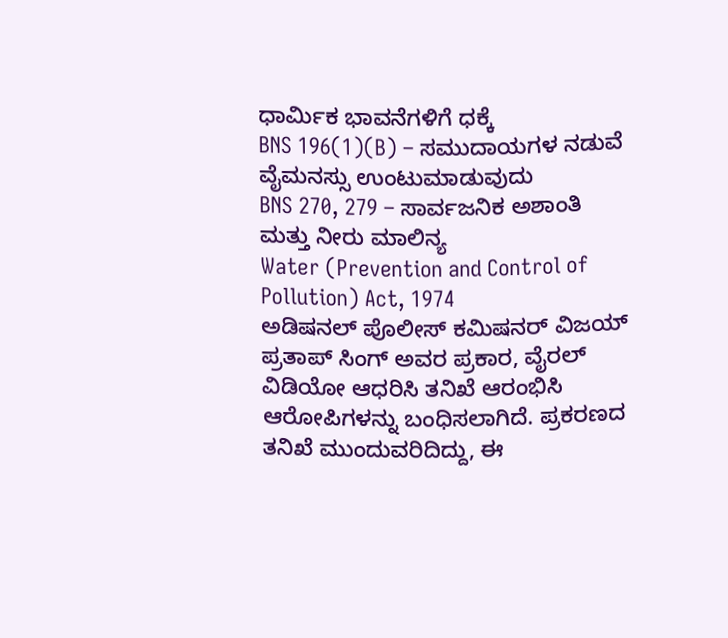ಧಾರ್ಮಿಕ ಭಾವನೆಗಳಿಗೆ ಧಕ್ಕೆ
BNS 196(1)(B) – ಸಮುದಾಯಗಳ ನಡುವೆ ವೈಮನಸ್ಸು ಉಂಟುಮಾಡುವುದು
BNS 270, 279 – ಸಾರ್ವಜನಿಕ ಅಶಾಂತಿ ಮತ್ತು ನೀರು ಮಾಲಿನ್ಯ
Water (Prevention and Control of Pollution) Act, 1974
ಅಡಿಷನಲ್ ಪೊಲೀಸ್ ಕಮಿಷನರ್ ವಿಜಯ್ ಪ್ರತಾಪ್ ಸಿಂಗ್ ಅವರ ಪ್ರಕಾರ, ವೈರಲ್ ವಿಡಿಯೋ ಆಧರಿಸಿ ತನಿಖೆ ಆರಂಭಿಸಿ ಆರೋಪಿಗಳನ್ನು ಬಂಧಿಸಲಾಗಿದೆ. ಪ್ರಕರಣದ ತನಿಖೆ ಮುಂದುವರಿದಿದ್ದು, ಈ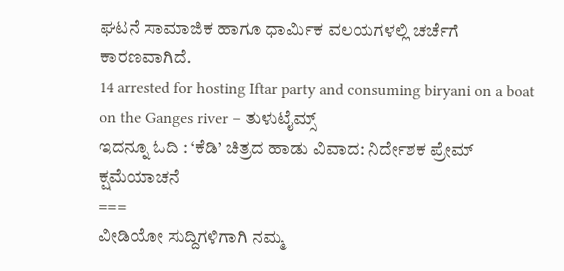ಘಟನೆ ಸಾಮಾಜಿಕ ಹಾಗೂ ಧಾರ್ಮಿಕ ವಲಯಗಳಲ್ಲಿ ಚರ್ಚೆಗೆ ಕಾರಣವಾಗಿದೆ.
14 arrested for hosting Iftar party and consuming biryani on a boat on the Ganges river – ತುಳುಟೈಮ್ಸ್
ಇದನ್ನೂ ಓದಿ : ‘ಕೆಡಿ’ ಚಿತ್ರದ ಹಾಡು ವಿವಾದ: ನಿರ್ದೇಶಕ ಪ್ರೇಮ್ ಕ್ಷಮೆಯಾಚನೆ
===
ವೀಡಿಯೋ ಸುದ್ದಿಗಳಿಗಾಗಿ ನಮ್ಮ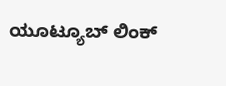ಯೂಟ್ಯೂಬ್ ಲಿಂಕ್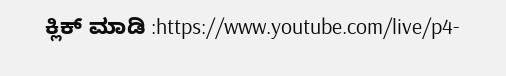ಕ್ಲಿಕ್ ಮಾಡಿ :https://www.youtube.com/live/p4-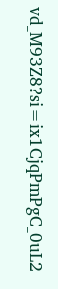vd_M93Z8?si=ix1CjqPmPgC_0uL2